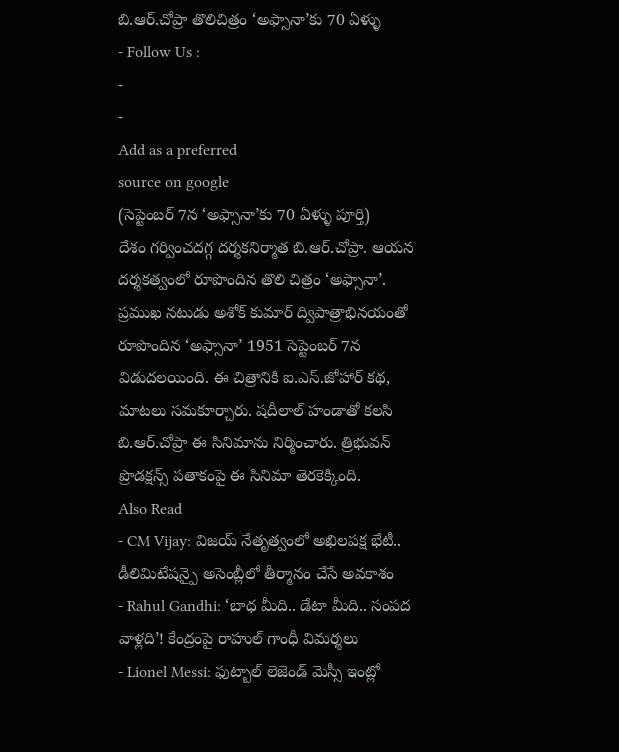బి.ఆర్.చోప్రా తొలిచిత్రం ‘అఫ్సానా’కు 70 ఏళ్ళు
- Follow Us :
-
-
Add as a preferred
source on google
(సెప్టెంబర్ 7న ‘అఫ్సానా’కు 70 ఏళ్ళు పూర్తి)
దేశం గర్వించదగ్గ దర్శకనిర్మాత బి.ఆర్.చోప్రా. ఆయన దర్శకత్వంలో రూపొందిన తొలి చిత్రం ‘అఫ్సానా’. ప్రముఖ నటుడు అశోక్ కుమార్ ద్విపాత్రాభినయంతో రూపొందిన ‘అఫ్సానా’ 1951 సెప్టెంబర్ 7న విడుదలయింది. ఈ చిత్రానికి ఐ.ఎస్.జోహార్ కథ, మాటలు సమకూర్చారు. షదీలాల్ హండాతో కలసి బి.ఆర్.చోప్రా ఈ సినిమాను నిర్మించారు. త్రిభువన్ ప్రొడక్షన్స్ పతాకంపై ఈ సినిమా తెరకెక్కింది.
Also Read
- CM Vijay: విజయ్ నేతృత్వంలో అఖిలపక్ష భేటీ.. డీలిమిటేషన్పై అసెంబ్లీలో తీర్మానం చేసే అవకాశం
- Rahul Gandhi: ‘బాధ మీది.. డేటా మీది.. సంపద వాళ్లది’! కేంద్రంపై రాహుల్ గాంధీ విమర్శలు
- Lionel Messi: ఫుట్బాల్ లెజెండ్ మెస్సీ ఇంట్లో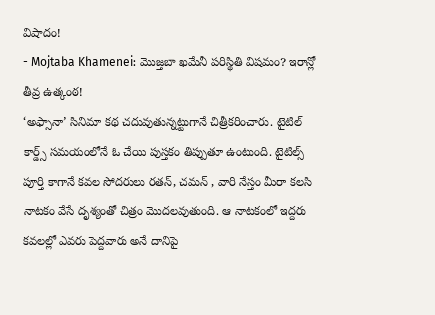విషాదం!
- Mojtaba Khamenei: మొజ్తబా ఖమేనీ పరిస్థితి విషమం? ఇరాన్లో తీవ్ర ఉత్కంఠ!
‘అఫ్సానా’ సినిమా కథ చదువుతున్నట్టుగానే చిత్రీకరించారు. టైటిల్ కార్డ్స్ సమయంలోనే ఓ చేయి పుస్తకం తిప్పుతూ ఉంటుంది. టైటిల్స్ పూర్తి కాగానే కవల సోదరులు రతన్, చమన్ , వారి నేస్తం మీరా కలసి నాటకం వేసే దృశ్యంతో చిత్రం మొదలవుతుంది. ఆ నాటకంలో ఇద్దరు కవలల్లో ఎవరు పెద్దవారు అనే దానిపై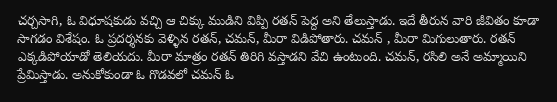చర్చసాగి, ఓ విధూషకుడు వచ్చి ఆ చిక్కు ముడిని విప్పి రతన్ పెద్ద అని తేలుస్తాడు. ఇదే తీరున వారి జీవితం కూడా సాగడం విశేషం. ఓ ప్రదర్శనకు వెళ్ళిన రతన్, చమన్, మీరా విడిపోతారు. చమన్ , మీరా మిగులుతారు. రతన్ ఎక్కడిపోయాడో తెలియదు. మీరా మాత్రం రతన్ తిరిగి వస్తాడని వేచి ఉంటుంది. చమన్, రసిలి అనే అమ్మాయిని ప్రేమిస్తాడు. అనుకోకుండా ఓ గొడవలో చమన్ ఓ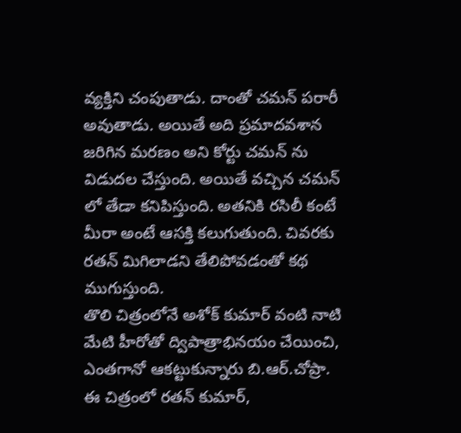వ్యక్తిని చంపుతాడు. దాంతో చమన్ పరారీ అవుతాడు. అయితే అది ప్రమాదవశాన జరిగిన మరణం అని కోర్టు చమన్ ను విడుదల చేస్తుంది. అయితే వచ్చిన చమన్ లో తేడా కనిపిస్తుంది. అతనికి రసిలీ కంటే మీరా అంటే ఆసక్తి కలుగుతుంది. చివరకు రతన్ మిగిలాడని తేలిపోవడంతో కథ ముగుస్తుంది.
తొలి చిత్రంలోనే అశోక్ కుమార్ వంటి నాటి మేటి హీరోతో ద్విపాత్రాభినయం చేయించి, ఎంతగానో ఆకట్టుకున్నారు బి.ఆర్.చోప్రా. ఈ చిత్రంలో రతన్ కుమార్,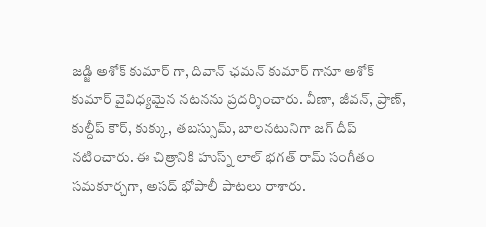జడ్జి అశోక్ కుమార్ గా, దివాన్ ఛమన్ కుమార్ గానూ అశోక్ కుమార్ వైవిధ్యమైన నటనను ప్రదర్శించారు. వీణా, జీవన్, ప్రాణ్, కుల్దీప్ కౌర్, కుక్కు, తబస్సుమ్, బాలనటునిగా జగ్ దీప్ నటించారు. ఈ చిత్రానికి హుస్న్ లాల్ భగత్ రామ్ సంగీతం సమకూర్చగా, అసద్ భోపాలీ పాటలు రాశారు.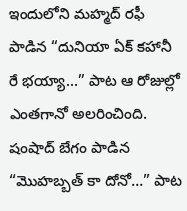ఇందులోని మహ్మద్ రఫీ పాడిన “దునియా ఏక్ కహానీ రే భయ్యా…” పాట ఆ రోజుల్లో ఎంతగానో అలరించింది. షంషాద్ బేగం పాడిన “మొహబ్బత్ కా దోనో…” పాట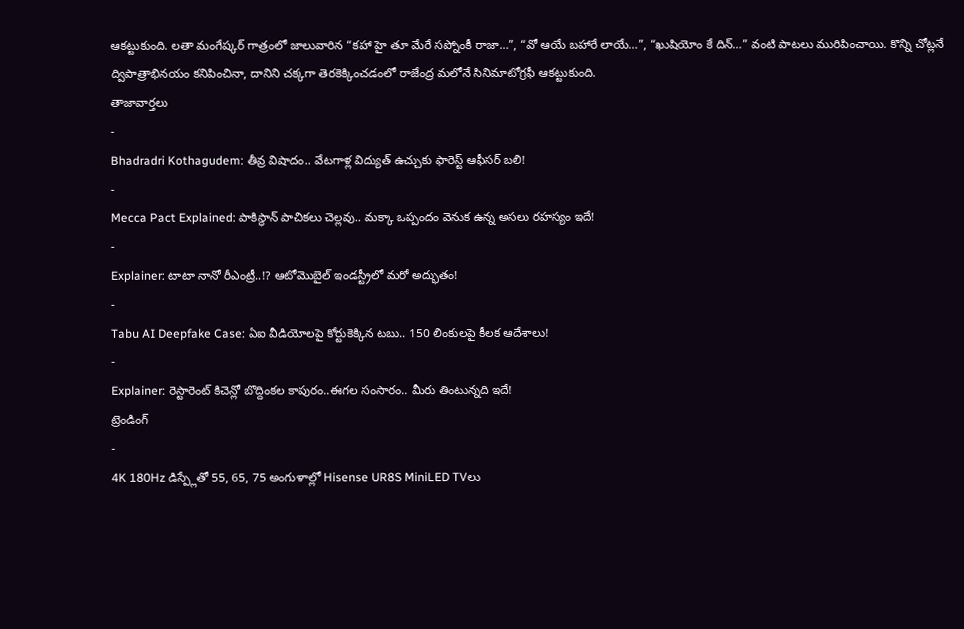ఆకట్టుకుంది. లతా మంగేష్కర్ గాత్రంలో జాలువారిన “కహా హై తూ మేరే సప్నోంకీ రాజా…”, “వో ఆయే బహారే లాయే…”, “ఖుషియోం కే దిన్…” వంటి పాటలు మురిపించాయి. కొన్ని చోట్లనే ద్విపాత్రాభినయం కనిపించినా, దానిని చక్కగా తెరకెక్కించడంలో రాజేంద్ర మలోనే సినిమాటోగ్రఫీ ఆకట్టుకుంది.
తాజావార్తలు
-
Bhadradri Kothagudem: తీవ్ర విషాదం.. వేటగాళ్ల విద్యుత్ ఉచ్చుకు ఫారెస్ట్ ఆఫీసర్ బలి!
-
Mecca Pact Explained: పాకిస్థాన్ పాచికలు చెల్లవు.. మక్కా ఒప్పందం వెనుక ఉన్న అసలు రహస్యం ఇదే!
-
Explainer: టాటా నానో రీఎంట్రీ..!? ఆటోమొబైల్ ఇండస్ట్రీలో మరో అద్భుతం!
-
Tabu AI Deepfake Case: ఏఐ వీడియోలపై కోర్టుకెక్కిన టబు.. 150 లింకులపై కీలక ఆదేశాలు!
-
Explainer: రెస్టారెంట్ కిచెన్లో బొద్దింకల కాపురం..ఈగల సంసారం.. మీరు తింటున్నది ఇదే!
ట్రెండింగ్
-
4K 180Hz డిస్ప్లేతో 55, 65, 75 అంగుళాల్లో Hisense UR8S MiniLED TVలు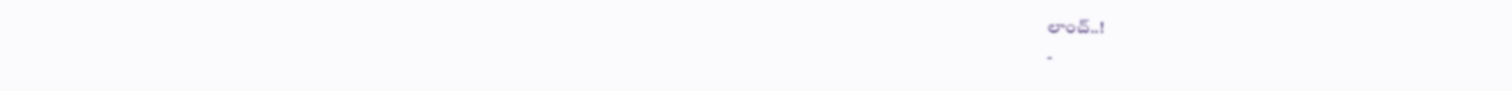లాంచ్..!
-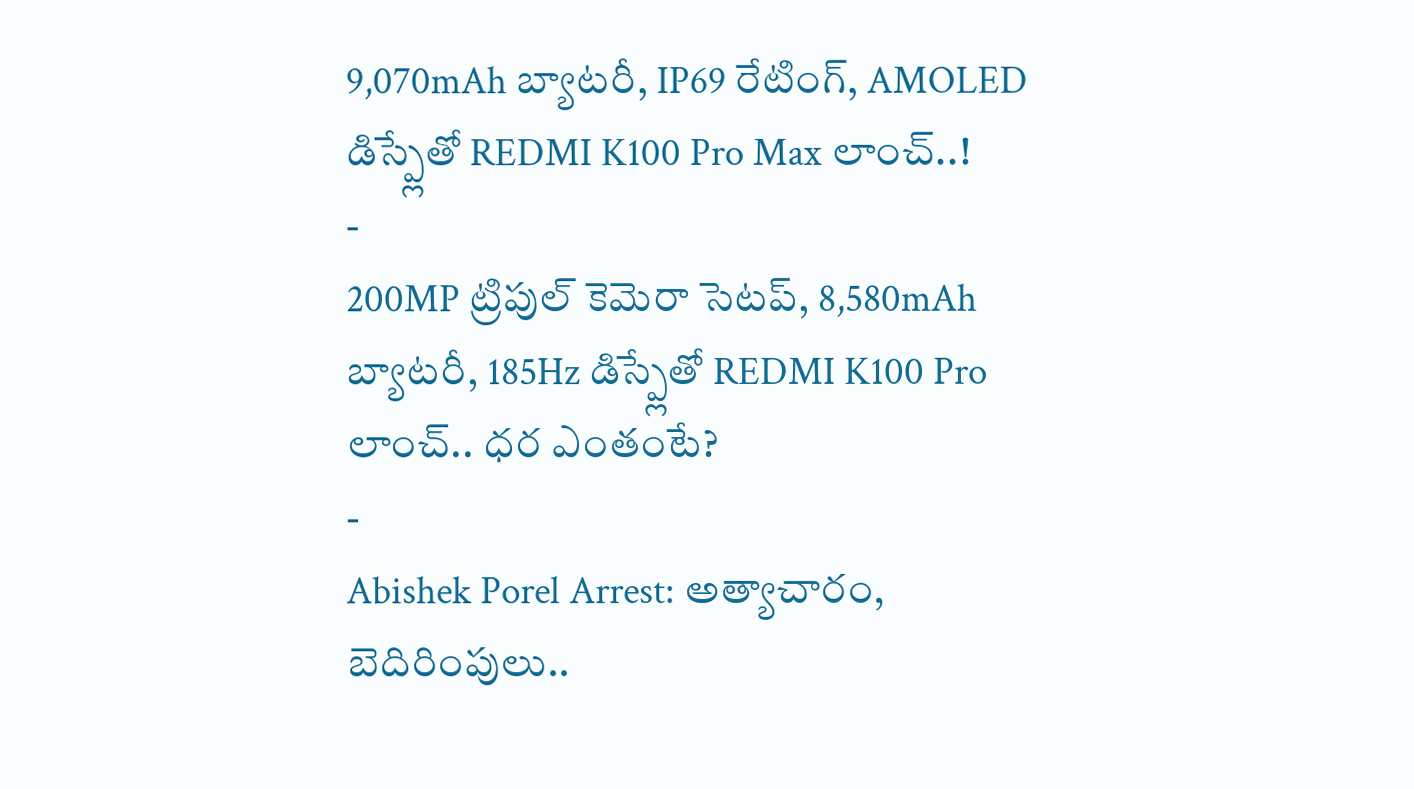9,070mAh బ్యాటరీ, IP69 రేటింగ్, AMOLED డిస్ప్లేతో REDMI K100 Pro Max లాంచ్..!
-
200MP ట్రిపుల్ కెమెరా సెటప్, 8,580mAh బ్యాటరీ, 185Hz డిస్ప్లేతో REDMI K100 Pro లాంచ్.. ధర ఎంతంటే?
-
Abishek Porel Arrest: అత్యాచారం, బెదిరింపులు..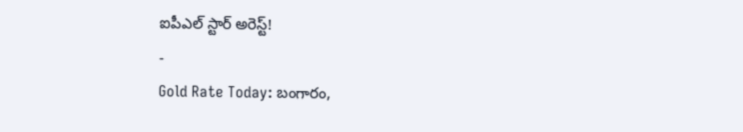ఐపీఎల్ స్టార్ అరెస్ట్!
-
Gold Rate Today: బంగారం,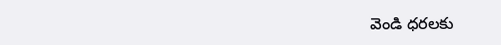వెండి ధరలకు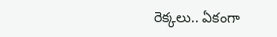రెక్కలు.. ఏకంగా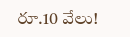రూ.10 వేలు!